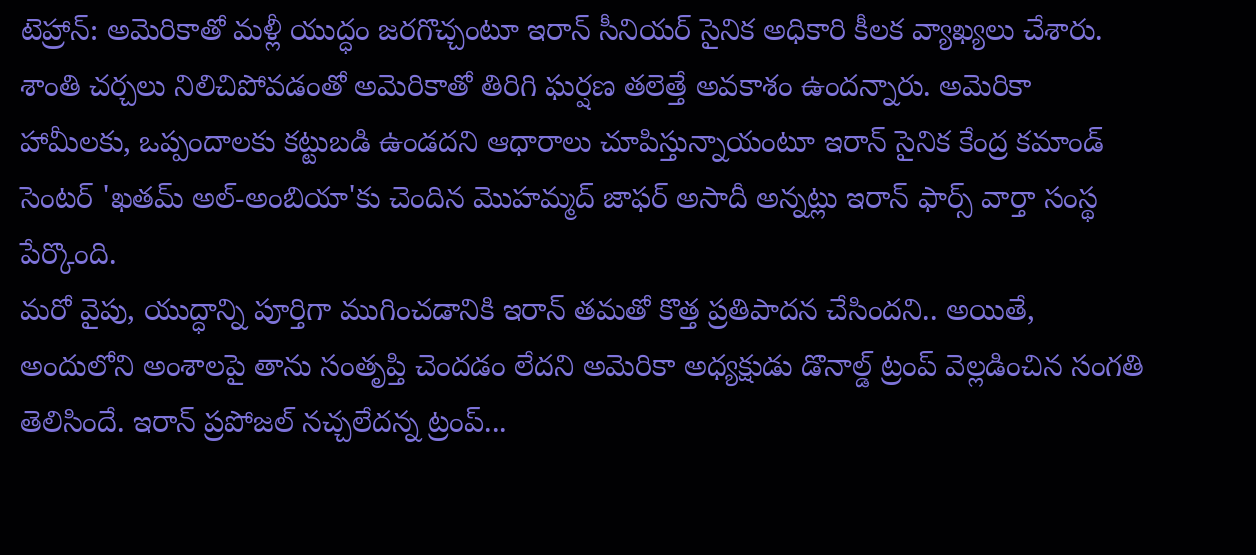టెహ్రాన్: అమెరికాతో మళ్లీ యుద్ధం జరగొచ్చంటూ ఇరాన్ సీనియర్ సైనిక అధికారి కీలక వ్యాఖ్యలు చేశారు. శాంతి చర్చలు నిలిచిపోవడంతో అమెరికాతో తిరిగి ఘర్షణ తలెత్తే అవకాశం ఉందన్నారు. అమెరికా హామీలకు, ఒప్పందాలకు కట్టుబడి ఉండదని ఆధారాలు చూపిస్తున్నాయంటూ ఇరాన్ సైనిక కేంద్ర కమాండ్ సెంటర్ 'ఖతమ్ అల్-అంబియా'కు చెందిన మొహమ్మద్ జాఫర్ అసాదీ అన్నట్లు ఇరాన్ ఫార్స్ వార్తా సంస్థ పేర్కొంది.
మరో వైపు, యుద్ధాన్ని పూర్తిగా ముగించడానికి ఇరాన్ తమతో కొత్త ప్రతిపాదన చేసిందని.. అయితే, అందులోని అంశాలపై తాను సంతృప్తి చెందడం లేదని అమెరికా అధ్యక్షుడు డొనాల్డ్ ట్రంప్ వెల్లడించిన సంగతి తెలిసిందే. ఇరాన్ ప్రపోజల్ నచ్చలేదన్న ట్రంప్...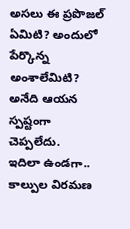అసలు ఈ ప్రపొజల్ ఏమిటి? అందులో పేర్కొన్న అంశాలేమిటి? అనేది ఆయన స్పష్టంగా చెప్పలేదు.
ఇదిలా ఉండగా.. కాల్పుల విరమణ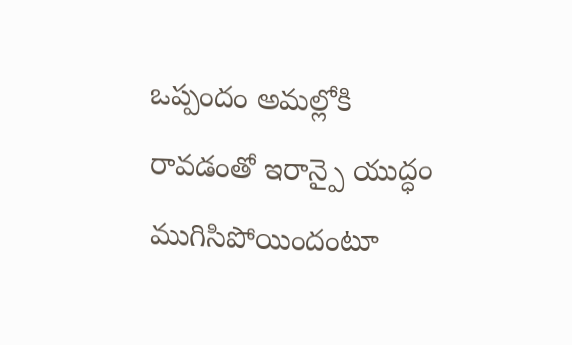ఒప్పందం అమల్లోకి రావడంతో ఇరాన్పై యుద్ధం ముగిసిపోయిందంటూ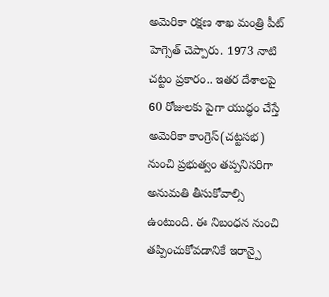అమెరికా రక్షణ శాఖ మంత్రి పీట్ హెగ్సెత్ చెప్పారు. 1973 నాటి చట్టం ప్రకారం.. ఇతర దేశాలపై 60 రోజులకు పైగా యుద్ధం చేస్తే అమెరికా కాంగ్రెస్(చట్టసభ) నుంచి ప్రభుత్వం తప్పనిసరిగా అనుమతి తీసుకోవాల్సి ఉంటుంది. ఈ నిబంధన నుంచి తప్పించుకోవడానికే ఇరాన్పై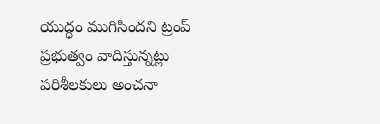యుద్ధం ముగిసిందని ట్రంప్ ప్రభుత్వం వాదిస్తున్నట్లు పరిశీలకులు అంచనా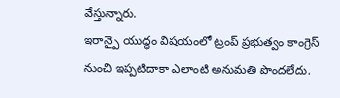వేస్తున్నారు.
ఇరాన్పై యుద్ధం విషయంలో ట్రంప్ ప్రభుత్వం కాంగ్రెస్ నుంచి ఇప్పటిదాకా ఎలాంటి అనుమతి పొందలేదు.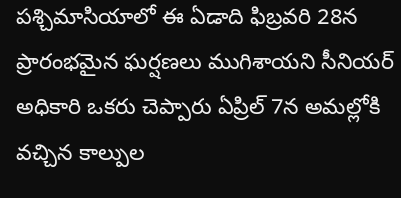పశ్చిమాసియాలో ఈ ఏడాది ఫిబ్రవరి 28న ప్రారంభమైన ఘర్షణలు ముగిశాయని సీనియర్ అధికారి ఒకరు చెప్పారు ఏప్రిల్ 7న అమల్లోకి వచ్చిన కాల్పుల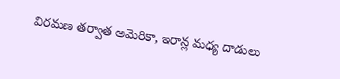విరమణ తర్వాత అమెరికా, ఇరాన్ల మధ్య దాడులు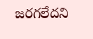జరగలేదని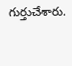గుర్తుచేశారు.